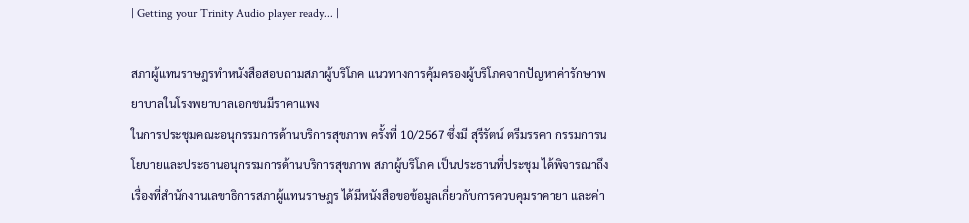| Getting your Trinity Audio player ready... |

สภาผู้แทนราษฎรทำหนังสือสอบถามสภาผู้บริโภค แนวทางการคุ้มครองผู้บริโภคจากปัญหาค่ารักษาพยาบาลในโรงพยาบาลเอกชนมีราคาแพง
ในการประชุมคณะอนุกรรมการด้านบริการสุขภาพ ครั้งที่ 10/2567 ซึ่งมี สุรีรัตน์ ตรีมรรคา กรรมการนโยบายและประธานอนุกรรมการด้านบริการสุขภาพ สภาผู้บริโภค เป็นประธานที่ประชุม ได้พิจารณาถึงเรื่องที่สำนักงานเลขาธิการสภาผู้แทนราษฎร ได้มีหนังสือขอข้อมูลเกี่ยวกับการควบคุมราคายา และค่า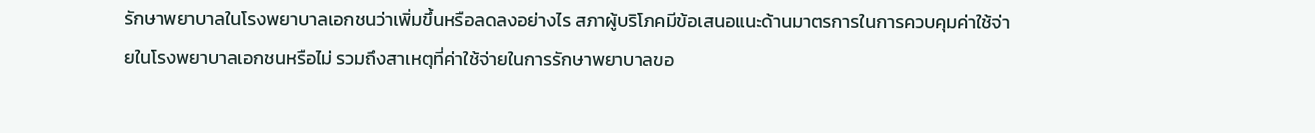รักษาพยาบาลในโรงพยาบาลเอกชนว่าเพิ่มขึ้นหรือลดลงอย่างไร สภาผู้บริโภคมีข้อเสนอแนะด้านมาตรการในการควบคุมค่าใช้จ่ายในโรงพยาบาลเอกชนหรือไม่ รวมถึงสาเหตุที่ค่าใช้จ่ายในการรักษาพยาบาลขอ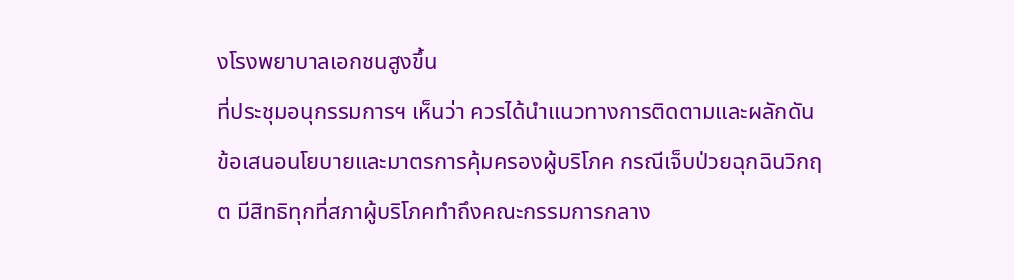งโรงพยาบาลเอกชนสูงขึ้น
ที่ประชุมอนุกรรมการฯ เห็นว่า ควรได้นำแนวทางการติดตามและผลักดันข้อเสนอนโยบายและมาตรการคุ้มครองผู้บริโภค กรณีเจ็บป่วยฉุกฉินวิกฤต มีสิทธิทุกที่สภาผู้บริโภคทำถึงคณะกรรมการกลาง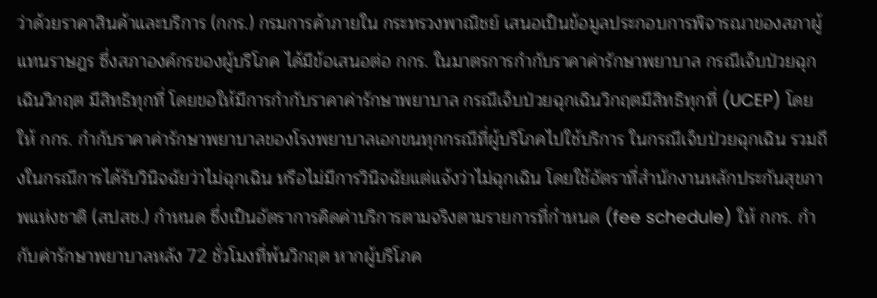ว่าด้วยราคาสินค้าและบริการ (กกร.) กรมการค้าภายใน กระทรวงพาณิชย์ เสนอเป็นข้อมูลประกอบการพิจารณาของสภาผู้แทนราษฎร ซึ่งสภาองค์กรของผู้บริโภค ได้มีข้อเสนอต่อ กกร. ในมาตรการกำกับราคาค่ารักษาพยาบาล กรณีเจ็บป่วยฉุกเฉินวิกฤต มีสิทธิทุกที่ โดยขอให้มีการกำกับราคาค่ารักษาพยาบาล กรณีเจ็บป่วยฉุกเฉินวิกฤตมีสิทธิทุกที่ (UCEP) โดยให้ กกร. กำกับราคาค่ารักษาพยาบาลของโรงพยาบาลเอกขนทุกกรณีที่ผู้บริโภคไปใช้บริการ ในกรณีเจ็บป่วยฉุกเฉิน รวมถึงในกรณีการได้รับวินิจฉัยว่าไม่ฉุกเฉิน หรือไม่มีการวินิจฉัยแต่แจ้งว่าไม่ฉุกเฉิน โดยใช้อัตราที่สำนักงานหลักประกันสุขภาพแห่งชาติ (สปสช.) กำหนด ซึ่งเป็นอัตราการคิดค่าบริการตามจริงตามรายการที่กำหนด (fee schedule) ให้ กกร. กำกับค่ารักษาพยาบาลหลัง 72 ชั่วโมงที่พ้นวิกฤต หากผู้บริโภค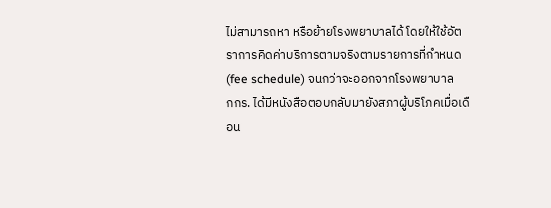ไม่สามารถหา หรือย้ายโรงพยาบาลได้ โดยให้ใช้อัตราการคิดค่าบริการตามจริงตามรายการที่กำหนด (fee schedule) จนกว่าจะออกจากโรงพยาบาล
กกร. ได้มีหนังสือตอบกลับมายังสภาผู้บริโภคเมื่อเดือน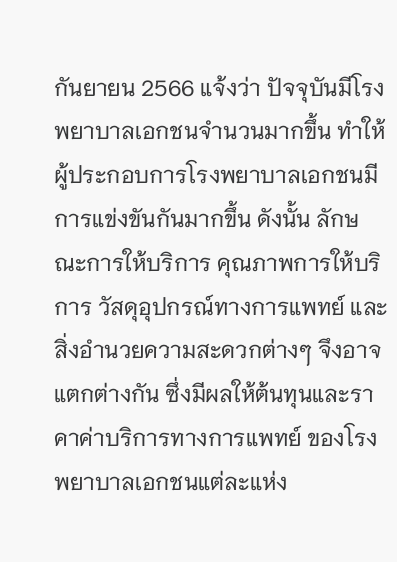กันยายน 2566 แจ้งว่า ปัจจุบันมีโรงพยาบาลเอกชนจำนวนมากขึ้น ทำให้ผู้ประกอบการโรงพยาบาลเอกชนมีการแข่งขันกันมากขึ้น ดังนั้น ลักษณะการให้บริการ คุณภาพการให้บริการ วัสดุอุปกรณ์ทางการแพทย์ และสิ่งอำนวยความสะดวกต่างๆ จึงอาจแตกต่างกัน ซึ่งมีผลให้ต้นทุนและราคาค่าบริการทางการแพทย์ ของโรงพยาบาลเอกชนแต่ละแห่ง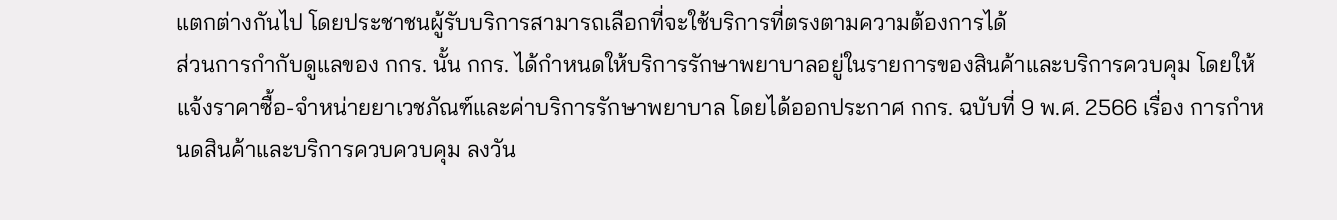แตกต่างกันไป โดยประชาชนผู้รับบริการสามารถเลือกที่จะใช้บริการที่ตรงตามความต้องการได้
ส่วนการกำกับดูแลของ กกร. นั้น กกร. ได้กำหนดให้บริการรักษาพยาบาลอยู่ในรายการของสินค้าและบริการควบคุม โดยให้แจ้งราคาซื้อ-จำหน่ายยาเวชภัณฑ์และค่าบริการรักษาพยาบาล โดยได้ออกประกาศ กกร. ฉบับที่ 9 พ.ศ. 2566 เรื่อง การกำหนดสินค้าและบริการควบควบคุม ลงวัน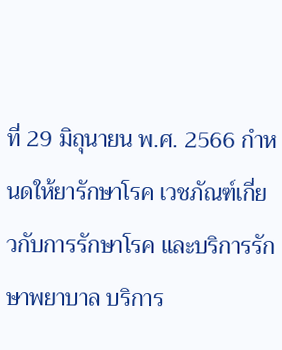ที่ 29 มิถุนายน พ.ศ. 2566 กำหนดให้ยารักษาโรค เวชภัณฑ์เกี่ยวกับการรักษาโรค และบริการรักษาพยาบาล บริการ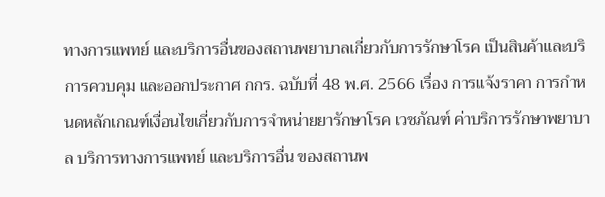ทางการแพทย์ และบริการอื่นของสถานพยาบาลเกี่ยวกับการรักษาโรค เป็นสินค้าและบริการควบคุม และออกประกาศ กกร. ฉบับที่ 48 พ.ศ. 2566 เรื่อง การแจ้งราคา การกำหนดหลักเกณฑ์เงื่อนไขเกี่ยวกับการจำหน่ายยารักษาโรค เวชภัณฑ์ ค่าบริการรักษาพยาบาล บริการทางการแพทย์ และบริการอื่น ของสถานพ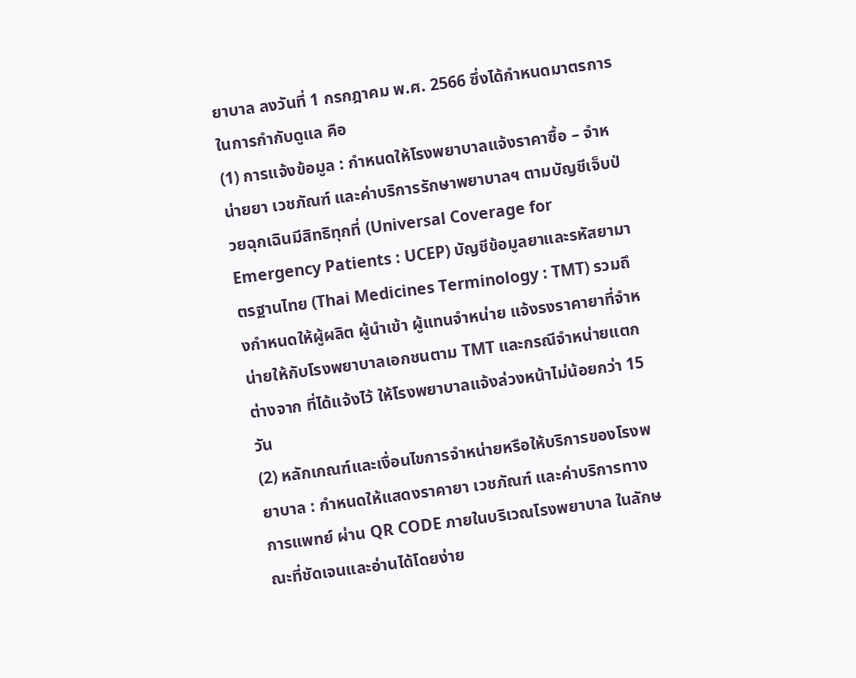ยาบาล ลงวันที่ 1 กรกฎาคม พ.ศ. 2566 ซึ่งได้กำหนดมาตรการในการกำกับดูแล คือ
(1) การแจ้งข้อมูล : กำหนดให้โรงพยาบาลแจ้งราคาซื้อ – จำหน่ายยา เวชภัณฑ์ และค่าบริการรักษาพยาบาลฯ ตามบัญชีเจ็บป่วยฉุกเฉินมีสิทธิทุกที่ (Universal Coverage for Emergency Patients : UCEP) บัญชีข้อมูลยาและรหัสยามาตรฐานไทย (Thai Medicines Terminology : TMT) รวมถึงกำหนดให้ผู้ผลิต ผู้นำเข้า ผู้แทนจำหน่าย แจ้งรงราคายาที่จำหน่ายให้กับโรงพยาบาลเอกชนตาม TMT และกรณีจำหน่ายแตกต่างจาก ที่ได้แจ้งไว้ ให้โรงพยาบาลแจ้งล่วงหน้าไม่น้อยกว่า 15 วัน
(2) หลักเกณฑ์และเงื่อนไขการจำหน่ายหรือให้บริการของโรงพยาบาล : กำหนดให้แสดงราคายา เวชภัณฑ์ และค่าบริการทางการแพทย์ ผ่าน QR CODE ภายในบริเวณโรงพยาบาล ในลักษณะที่ชัดเจนและอ่านได้โดยง่าย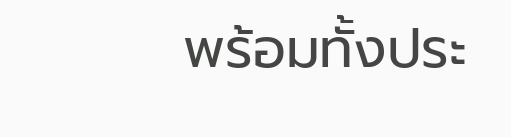พร้อมทั้งประ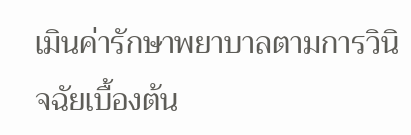เมินค่ารักษาพยาบาลตามการวินิจฉัยเบื้องต้น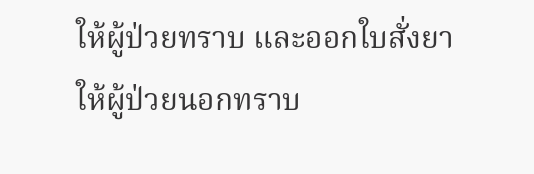ให้ผู้ป่วยทราบ และออกใบสั่งยาให้ผู้ป่วยนอกทราบ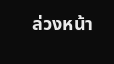ล่วงหน้า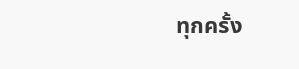ทุกครั้ง